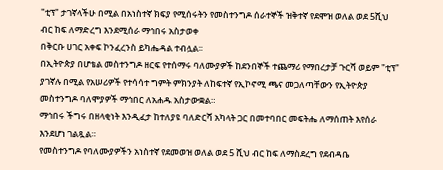"ቲፕ" ታገኛላችሁ በሚል በአነስተኛ ክፍያ የሚሰሩትን የመስተንግዶ ሰራተኞች ዝቅተኛ የደሞዝ ወለል ወደ 5ሺህ ብር ከፍ ለማድረግ እንደሚሰራ ማኅበሩ አስታወቀ
በቅርቡ ሀገር አቀፍ ኮንፈረንስ ይካሔዳል ተብሏል፡፡
በኢትዮጵያ በሆቴል መስተንግዶ ዘርፍ የተሰማሩ ባለሙያዎች ከደንበኞች ተጨማሪ የማበረታቻ ጉርሻ ወይም "ቲፕ" ያገኛሉ በሚል የአሠሪዎች የተሳሳተ ግምት ምክንያት ለከፍተኛ የኢኮኖሚ ጫና መጋለጣቸውን የኢትዮጵያ መስተንግዶ ባለሞያዎች ማኅበር ለአሐዱ አስታውቋል።
ማኅበሩ ችግሩ በዘላቂነት እንዲፈታ ከተለያዩ ባለድርሻ አካላት ጋር በመተባበር መፍትሔ ለማሰጠት እየሰራ እንደሆነ ገልጿል።
የመስተንግዶ የባለሙያዎችን አነስተኛ የደመወዝ ወለል ወደ 5 ሺህ ብር ከፍ ለማስደረግ የደብዳቤ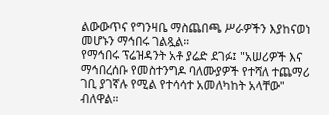ልውውጥና የግንዛቤ ማስጨበጫ ሥራዎችን እያከናወነ መሆኑን ማኅበሩ ገልጿል።
የማኅበሩ ፕሬዝዳንት አቶ ያሬድ ደገፉ፤ "አሠሪዎች እና ማኅበረሰቡ የመስተንግዶ ባለሙያዎች የተሻለ ተጨማሪ ገቢ ያገኛሉ የሚል የተሳሳተ አመለካከት አላቸው" ብለዋል።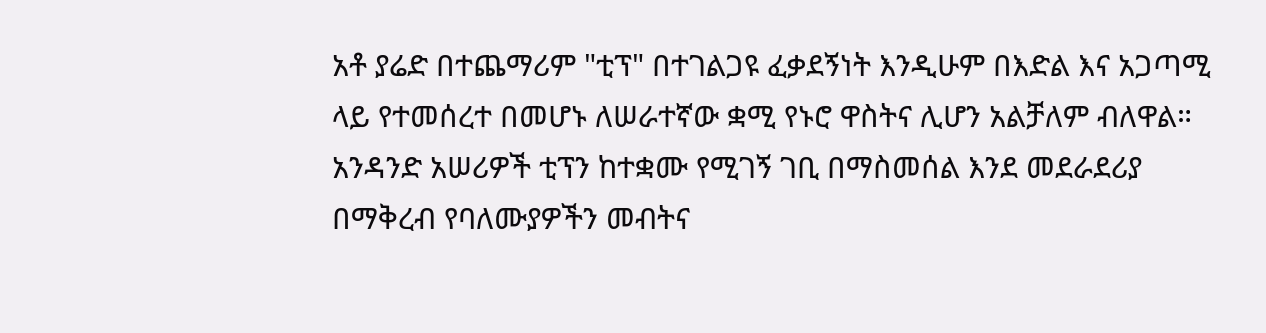አቶ ያሬድ በተጨማሪም "ቲፕ" በተገልጋዩ ፈቃደኝነት እንዲሁም በእድል እና አጋጣሚ ላይ የተመሰረተ በመሆኑ ለሠራተኛው ቋሚ የኑሮ ዋስትና ሊሆን አልቻለም ብለዋል።
አንዳንድ አሠሪዎች ቲፕን ከተቋሙ የሚገኝ ገቢ በማስመሰል እንደ መደራደሪያ በማቅረብ የባለሙያዎችን መብትና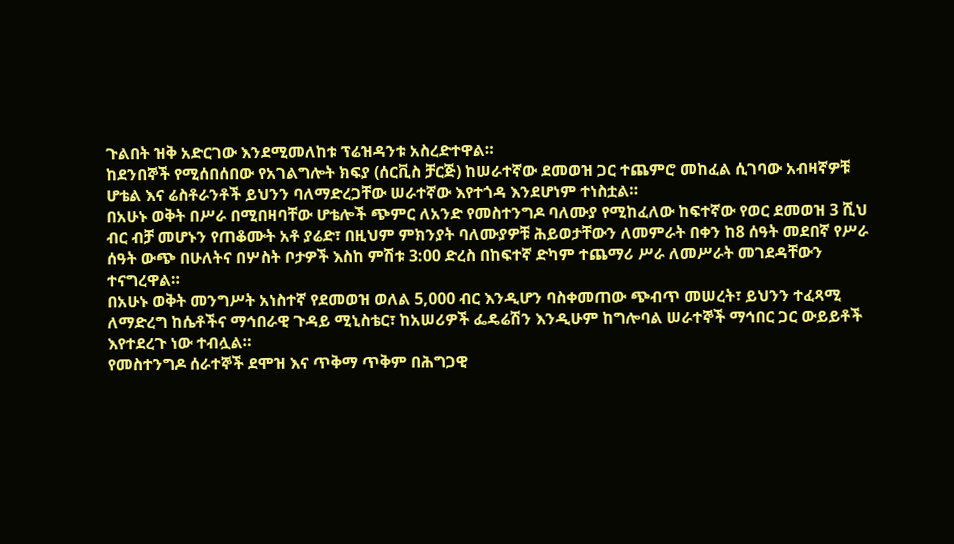ጉልበት ዝቅ አድርገው እንደሚመለከቱ ፕሬዝዳንቱ አስረድተዋል።
ከደንበኞች የሚሰበሰበው የአገልግሎት ክፍያ (ሰርቪስ ቻርጅ) ከሠራተኛው ደመወዝ ጋር ተጨምሮ መከፈል ሲገባው አብዛኛዎቹ ሆቴል እና ሬስቶራንቶች ይህንን ባለማድረጋቸው ሠራተኛው እየተጎዳ እንደሆነም ተነስቷል።
በአሁኑ ወቅት በሥራ በሚበዛባቸው ሆቴሎች ጭምር ለአንድ የመስተንግዶ ባለሙያ የሚከፈለው ከፍተኛው የወር ደመወዝ 3 ሺህ ብር ብቻ መሆኑን የጠቆሙት አቶ ያሬድ፣ በዚህም ምክንያት ባለሙያዎቹ ሕይወታቸውን ለመምራት በቀን ከ8 ሰዓት መደበኛ የሥራ ሰዓት ውጭ በሁለትና በሦስት ቦታዎች እስከ ምሽቱ 3:00 ድረስ በከፍተኛ ድካም ተጨማሪ ሥራ ለመሥራት መገደዳቸውን ተናግረዋል።
በአሁኑ ወቅት መንግሥት አነስተኛ የደመወዝ ወለል 5,000 ብር እንዲሆን ባስቀመጠው ጭብጥ መሠረት፣ ይህንን ተፈጻሚ ለማድረግ ከሴቶችና ማኅበራዊ ጉዳይ ሚኒስቴር፣ ከአሠሪዎች ፌዴሬሽን እንዲሁም ከግሎባል ሠራተኞች ማኅበር ጋር ውይይቶች እየተደረጉ ነው ተብሏል።
የመስተንግዶ ሰራተኞች ደሞዝ እና ጥቅማ ጥቅም በሕግጋዊ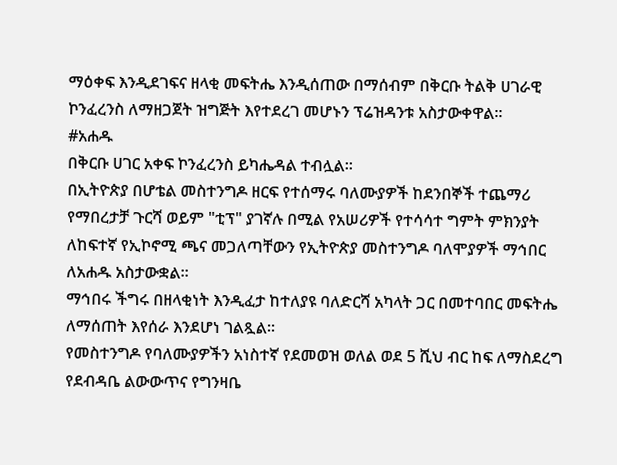ማዕቀፍ እንዲደገፍና ዘላቂ መፍትሔ እንዲሰጠው በማሰብም በቅርቡ ትልቅ ሀገራዊ ኮንፈረንስ ለማዘጋጀት ዝግጅት እየተደረገ መሆኑን ፕሬዝዳንቱ አስታውቀዋል።
#አሐዱ
በቅርቡ ሀገር አቀፍ ኮንፈረንስ ይካሔዳል ተብሏል፡፡
በኢትዮጵያ በሆቴል መስተንግዶ ዘርፍ የተሰማሩ ባለሙያዎች ከደንበኞች ተጨማሪ የማበረታቻ ጉርሻ ወይም "ቲፕ" ያገኛሉ በሚል የአሠሪዎች የተሳሳተ ግምት ምክንያት ለከፍተኛ የኢኮኖሚ ጫና መጋለጣቸውን የኢትዮጵያ መስተንግዶ ባለሞያዎች ማኅበር ለአሐዱ አስታውቋል።
ማኅበሩ ችግሩ በዘላቂነት እንዲፈታ ከተለያዩ ባለድርሻ አካላት ጋር በመተባበር መፍትሔ ለማሰጠት እየሰራ እንደሆነ ገልጿል።
የመስተንግዶ የባለሙያዎችን አነስተኛ የደመወዝ ወለል ወደ 5 ሺህ ብር ከፍ ለማስደረግ የደብዳቤ ልውውጥና የግንዛቤ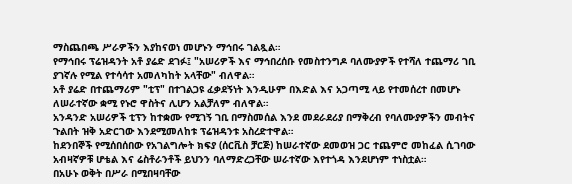ማስጨበጫ ሥራዎችን እያከናወነ መሆኑን ማኅበሩ ገልጿል።
የማኅበሩ ፕሬዝዳንት አቶ ያሬድ ደገፉ፤ "አሠሪዎች እና ማኅበረሰቡ የመስተንግዶ ባለሙያዎች የተሻለ ተጨማሪ ገቢ ያገኛሉ የሚል የተሳሳተ አመለካከት አላቸው" ብለዋል።
አቶ ያሬድ በተጨማሪም "ቲፕ" በተገልጋዩ ፈቃደኝነት እንዲሁም በእድል እና አጋጣሚ ላይ የተመሰረተ በመሆኑ ለሠራተኛው ቋሚ የኑሮ ዋስትና ሊሆን አልቻለም ብለዋል።
አንዳንድ አሠሪዎች ቲፕን ከተቋሙ የሚገኝ ገቢ በማስመሰል እንደ መደራደሪያ በማቅረብ የባለሙያዎችን መብትና ጉልበት ዝቅ አድርገው እንደሚመለከቱ ፕሬዝዳንቱ አስረድተዋል።
ከደንበኞች የሚሰበሰበው የአገልግሎት ክፍያ (ሰርቪስ ቻርጅ) ከሠራተኛው ደመወዝ ጋር ተጨምሮ መከፈል ሲገባው አብዛኛዎቹ ሆቴል እና ሬስቶራንቶች ይህንን ባለማድረጋቸው ሠራተኛው እየተጎዳ እንደሆነም ተነስቷል።
በአሁኑ ወቅት በሥራ በሚበዛባቸው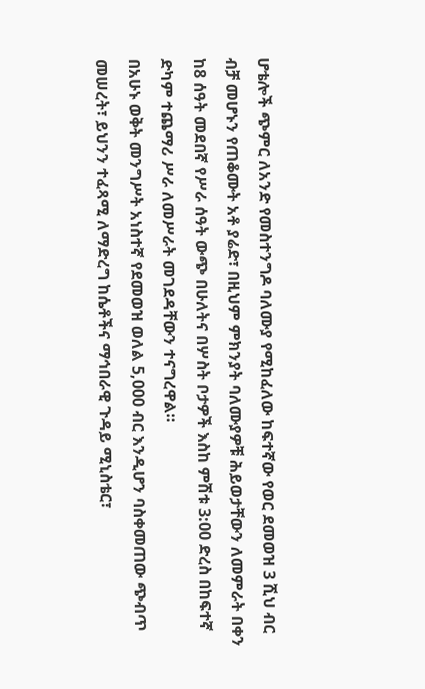ሆቴሎች ጭምር ለአንድ የመስተንግዶ ባለሙያ የሚከፈለው ከፍተኛው የወር ደመወዝ 3 ሺህ ብር ብቻ መሆኑን የጠቆሙት አቶ ያሬድ፣ በዚህም ምክንያት ባለሙያዎቹ ሕይወታቸውን ለመምራት በቀን ከ8 ሰዓት መደበኛ የሥራ ሰዓት ውጭ በሁለትና በሦስት ቦታዎች እስከ ምሽቱ 3:00 ድረስ በከፍተኛ ድካም ተጨማሪ ሥራ ለመሥራት መገደዳቸውን ተናግረዋል።
በአሁኑ ወቅት መንግሥት አነስተኛ የደመወዝ ወለል 5,000 ብር እንዲሆን ባስቀመጠው ጭብጥ መሠረት፣ ይህንን ተፈጻሚ ለማድረግ ከሴቶችና ማኅበራዊ ጉዳይ ሚኒስቴር፣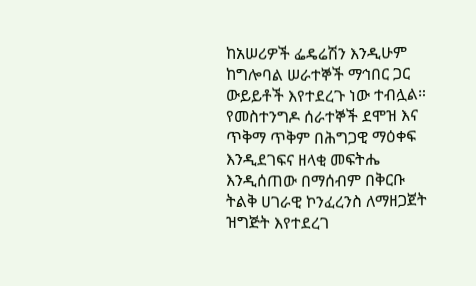ከአሠሪዎች ፌዴሬሽን እንዲሁም ከግሎባል ሠራተኞች ማኅበር ጋር ውይይቶች እየተደረጉ ነው ተብሏል።
የመስተንግዶ ሰራተኞች ደሞዝ እና ጥቅማ ጥቅም በሕግጋዊ ማዕቀፍ እንዲደገፍና ዘላቂ መፍትሔ እንዲሰጠው በማሰብም በቅርቡ ትልቅ ሀገራዊ ኮንፈረንስ ለማዘጋጀት ዝግጅት እየተደረገ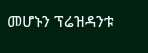መሆኑን ፕሬዝዳንቱ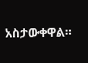አስታውቀዋል።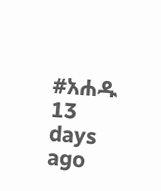#አሐዱ
13 days ago